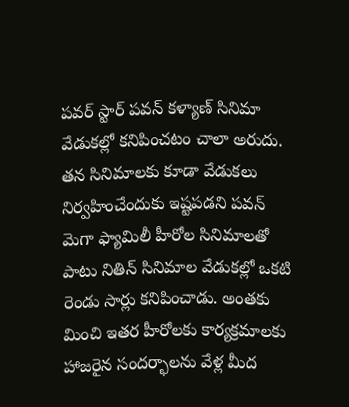పవర్ స్టార్ పవన్ కళ్యాణ్ సినిమా వేడుకల్లో కనిపించటం చాలా అరుదు. తన సినిమాలకు కూడా వేడుకలు నిర్వహించేందుకు ఇష్టపడని పవన్ మెగా ఫ్యామిలీ హీరోల సినిమాలతో పాటు నితిన్ సినిమాల వేడుకల్లో ఒకటి రెండు సార్లు కనిపించాడు. అంతకు మించి ఇతర హీరోలకు కార్యక్రమాలకు హాజరైన సందర్భాలను వేళ్ల మీద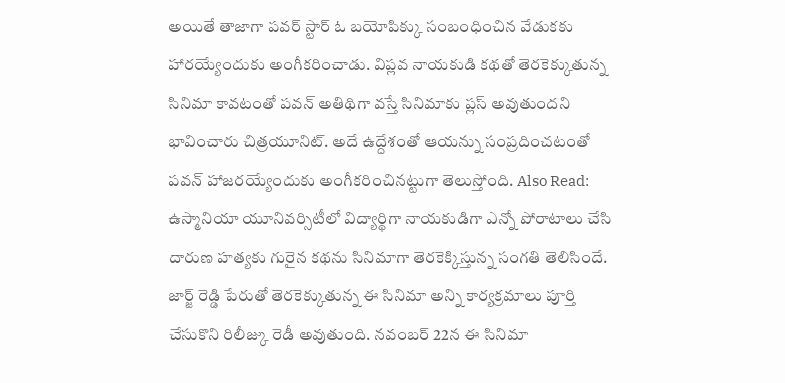అయితే తాజాగా పవర్ స్టార్ ఓ బయోపిక్కు సంబంధించిన వేడుకకు హారయ్యేందుకు అంగీకరించాడు. విప్లవ నాయకుడి కథతో తెరకెక్కుతున్న సినిమా కావటంతో పవన్ అతిథిగా వస్తే సినిమాకు ప్లస్ అవుతుందని భావించారు చిత్రయూనిట్. అదే ఉద్దేశంతో ఆయన్ను సంప్రదించటంతో పవన్ హాజరయ్యేందుకు అంగీకరించినట్టుగా తెలుస్తోంది. Also Read: ఉస్మానియా యూనివర్సిటీలో విద్యార్థిగా నాయకుడిగా ఎన్నో పోరాటాలు చేసి దారుణ హత్యకు గురైన కథను సినిమాగా తెరకెక్కిస్తున్న సంగతి తెలిసిందే. జార్జ్ రెడ్డి పేరుతో తెరకెక్కుతున్న ఈ సినిమా అన్ని కార్యక్రమాలు పూర్తి చేసుకొని రిలీజ్కు రెడీ అవుతుంది. నవంబర్ 22న ఈ సినిమా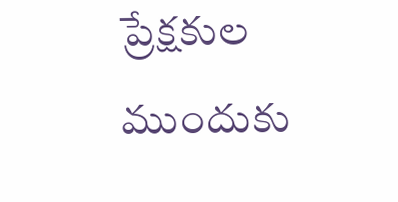ప్రేక్షకుల ముందుకు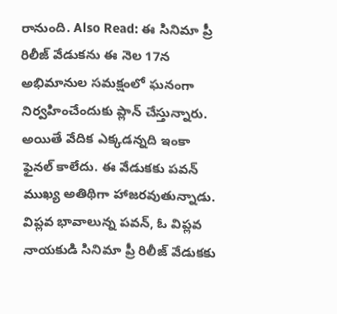రానుంది. Also Read: ఈ సినిమా ప్రీ రిలీజ్ వేడుకను ఈ నెల 17న అభిమానుల సమక్షంలో ఘనంగా నిర్వహించేందుకు ప్లాన్ చేస్తున్నారు. అయితే వేదిక ఎక్కడన్నది ఇంకా ఫైనల్ కాలేదు. ఈ వేడుకకు పవన్ ముఖ్య అతిథిగా హాజరవుతున్నాడు. విప్లవ భావాలున్న పవన్, ఓ విప్లవ నాయకుడి సినిమా ప్రీ రిలీజ్ వేడుకకు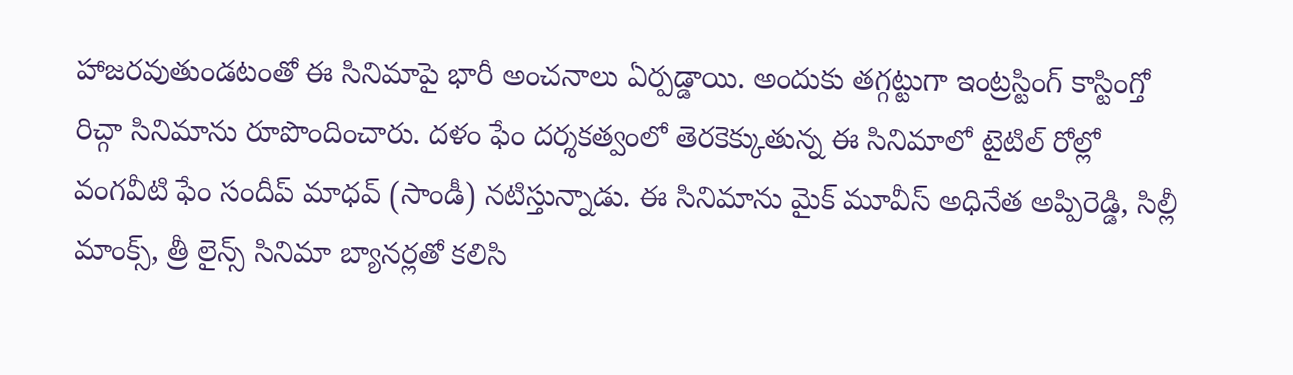హాజరవుతుండటంతో ఈ సినిమాపై భారీ అంచనాలు ఏర్పడ్డాయి. అందుకు తగ్గట్టుగా ఇంట్రస్టింగ్ కాస్టింగ్తో రిచ్గా సినిమాను రూపొందించారు. దళం ఫేం దర్శకత్వంలో తెరకెక్కుతున్న ఈ సినిమాలో టైటిల్ రోల్లో వంగవీటి ఫేం సందీప్ మాధవ్ (సాండీ) నటిస్తున్నాడు. ఈ సినిమాను మైక్ మూవీస్ అధినేత అప్పిరెడ్డి, సిల్లీ మాంక్స్, త్రీ లైన్స్ సినిమా బ్యానర్లతో కలిసి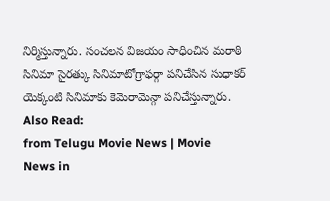నిర్మిస్తున్నారు. సంచలన విజయం సాధించిన మరాఠి సినిమా సైరత్కు సినిమాటోగ్రాఫర్గా పనిచేసిన సుధాకర్ యెక్కంటి సినిమాకు కెమెరామెన్గా పనిచేస్తున్నారు. Also Read:
from Telugu Movie News | Movie News in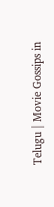Telugu | Movie Gossips in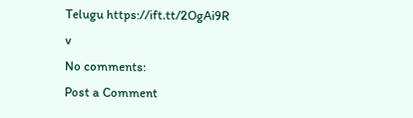Telugu https://ift.tt/2OgAi9R
v
No comments:
Post a Comment